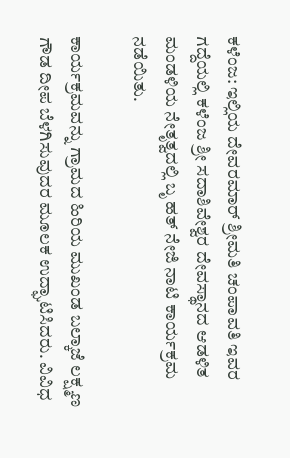ಕಳೆಂಜ: ಇಲ್ಲಿಯ ದೇವರಮಾರ್ ಶ್ರೀಮತಿ ಚಂಪಾವತಿ ಇವರ ಗದ್ದೆಯಲ್ಲಿ ಕಳೆಂಜ ಶ್ರೀ ಸದಾಶಿವೇಶ್ವರ ದೇವಸ್ಥಾನದ ಆಡಳಿತ ಮಂಡಳಿಯ ನೇತೃತ್ವದಲ್ಲಿ ಬೃ ಹತ್ ನೇಜಿ ನಾಟಿ ಕಾರ್ಯಕ್ರಮ ನಡೆಯಿತು.

ಕಾರ್ಯಕ್ರಮವನ್ನು ಗ್ರಾಮದ ಹಿರಿಯ ಮುಖಂಡ ಬಲ್ಕಾಜೆ ಲಕ್ಷ್ಮಣ ಗೌಡ ದೀಪ ಬೆಳಗಿಸುವುದರ ಮೂಲಕ ಉದ್ಘಾಟಿಸಿದರು. ವಿವಿಧ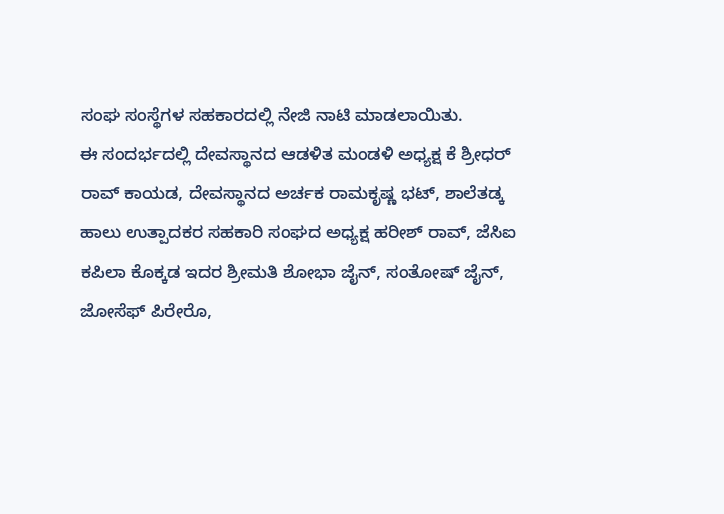ಸಂಘ ಸಂಸ್ಥೆಗಳ ಸಹಕಾರದಲ್ಲಿ ನೇಜಿ ನಾಟಿ ಮಾಡಲಾಯಿತು.
ಈ ಸಂದರ್ಭದಲ್ಲಿ ದೇವಸ್ಥಾನದ ಆಡಳಿತ ಮಂಡಳಿ ಅಧ್ಯಕ್ಷ ಕೆ ಶ್ರೀಧರ್ ರಾವ್ ಕಾಯಡ, ದೇವಸ್ಥಾನದ ಅರ್ಚಕ ರಾಮಕೃಷ್ಣ ಭಟ್, ಶಾಲೆತಡ್ಕ ಹಾಲು ಉತ್ಪಾದಕರ ಸಹಕಾರಿ ಸಂಘದ ಅಧ್ಯಕ್ಷ ಹರೀಶ್ ರಾವ್, ಜೆಸಿಐ ಕಪಿಲಾ ಕೊಕ್ಕಡ ಇದರ ಶ್ರೀಮತಿ ಶೋಭಾ ಜೈನ್, ಸಂತೋಷ್ ಜೈನ್, ಜೋಸೆಫ್ ಪಿರೇರೊ,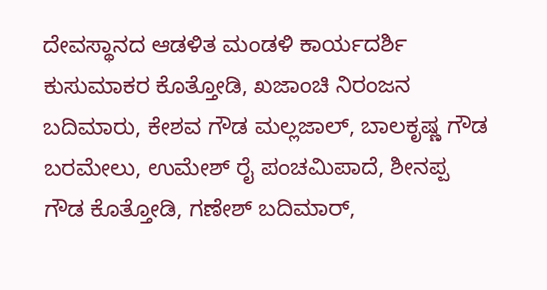ದೇವಸ್ಥಾನದ ಆಡಳಿತ ಮಂಡಳಿ ಕಾರ್ಯದರ್ಶಿ ಕುಸುಮಾಕರ ಕೊತ್ತೋಡಿ, ಖಜಾಂಚಿ ನಿರಂಜನ ಬದಿಮಾರು, ಕೇಶವ ಗೌಡ ಮಲ್ಲಜಾಲ್, ಬಾಲಕೃಷ್ಣ ಗೌಡ ಬರಮೇಲು, ಉಮೇಶ್ ರೈ ಪಂಚಮಿಪಾದೆ, ಶೀನಪ್ಪ ಗೌಡ ಕೊತ್ತೋಡಿ, ಗಣೇಶ್ ಬದಿಮಾರ್,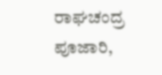ರಾಘಚಂದ್ರ ಪೂಜಾರಿ,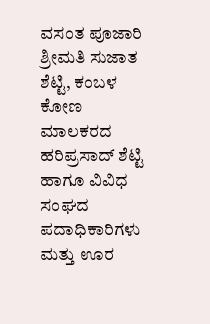ವಸಂತ ಪೂಜಾರಿ ಶ್ರೀಮತಿ ಸುಜಾತ ಶೆಟ್ಟಿ, ಕಂಬಳ ಕೋಣ ಮಾಲಕರದ ಹರಿಪ್ರಸಾದ್ ಶೆಟ್ಟಿ ಹಾಗೂ ವಿವಿಧ ಸಂಘದ ಪದಾಧಿಕಾರಿಗಳು ಮತ್ತು ಊರ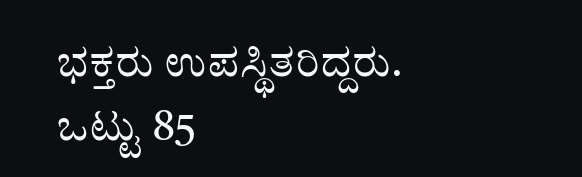ಭಕ್ತರು ಉಪಸ್ಥಿತರಿದ್ದರು.
ಒಟ್ಟು 85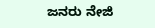ಜನರು ನೇಜಿ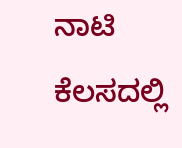ನಾಟಿ ಕೆಲಸದಲ್ಲಿ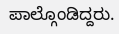ಪಾಲ್ಗೊಂಡಿದ್ದರು.